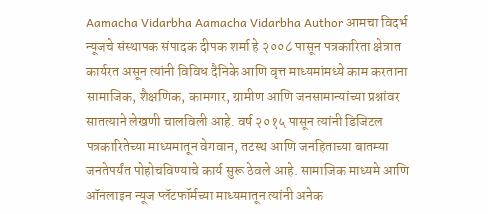Aamacha Vidarbha Aamacha Vidarbha Author आमचा विदर्भ न्यूजचे संस्थापक संपादक दीपक शर्मा हे २००८ पासून पत्रकारिता क्षेत्रात कार्यरत असून त्यांनी विविध दैनिके आणि वृत्त माध्यमांमध्ये काम करताना सामाजिक, शैक्षणिक, कामगार, ग्रामीण आणि जनसामान्यांच्या प्रश्नांवर सातत्याने लेखणी चालविली आहे. वर्ष २०१५ पासून त्यांनी डिजिटल पत्रकारितेच्या माध्यमातून वेगवान, तटस्थ आणि जनहिताच्या बातम्या जनतेपर्यंत पोहोचविण्याचे कार्य सुरू ठेवले आहे. सामाजिक माध्यमे आणि ऑनलाइन न्यूज प्लॅटफॉर्मच्या माध्यमातून त्यांनी अनेक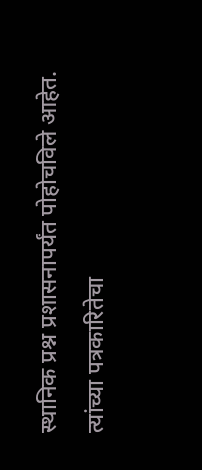स्थानिक प्रश्न प्रशासनापर्यंत पोहोचविले आहेत. त्यांच्या पत्रकारितेचा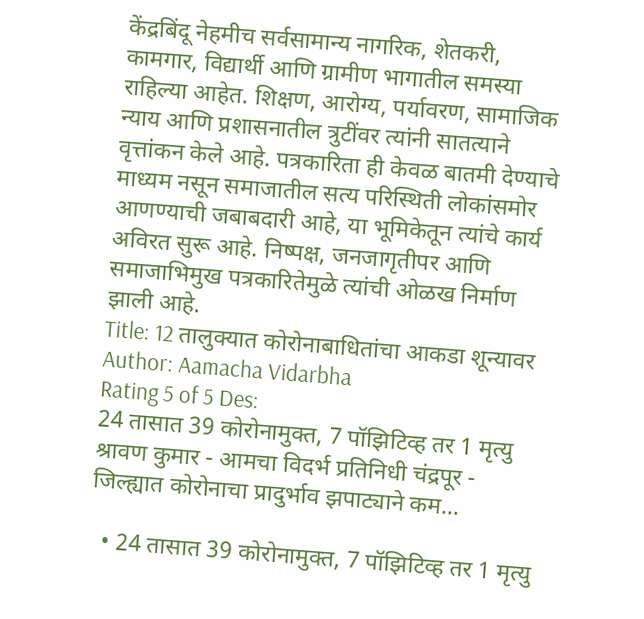केंद्रबिंदू नेहमीच सर्वसामान्य नागरिक, शेतकरी, कामगार, विद्यार्थी आणि ग्रामीण भागातील समस्या राहिल्या आहेत. शिक्षण, आरोग्य, पर्यावरण, सामाजिक न्याय आणि प्रशासनातील त्रुटींवर त्यांनी सातत्याने वृत्तांकन केले आहे. पत्रकारिता ही केवळ बातमी देण्याचे माध्यम नसून समाजातील सत्य परिस्थिती लोकांसमोर आणण्याची जबाबदारी आहे, या भूमिकेतून त्यांचे कार्य अविरत सुरू आहे. निष्पक्ष, जनजागृतीपर आणि समाजाभिमुख पत्रकारितेमुळे त्यांची ओळख निर्माण झाली आहे.
Title: 12 तालुक्यात कोरोनाबाधितांचा आकडा शून्यावर
Author: Aamacha Vidarbha
Rating 5 of 5 Des:
24 तासात 39 कोरोनामुक्त, 7 पॉझिटिव्ह तर 1 मृत्यु श्रावण कुमार - आमचा विदर्भ प्रतिनिधी चंद्रपूर - जिल्ह्यात कोरोनाचा प्रादुर्भाव झपाट्याने कम...

  • 24 तासात 39 कोरोनामुक्त, 7 पॉझिटिव्ह तर 1 मृत्यु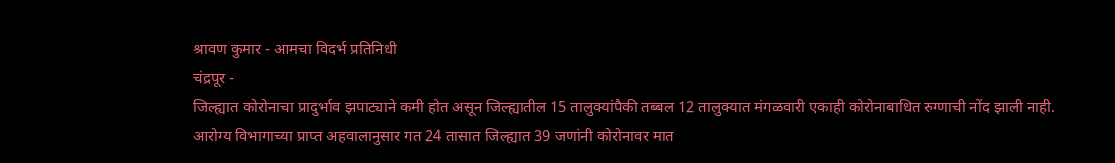श्रावण कुमार - आमचा विदर्भ प्रतिनिधी
चंद्रपूर -
जिल्ह्यात कोरोनाचा प्रादुर्भाव झपाट्याने कमी होत असून जिल्ह्यातील 15 तालुक्यांपैकी तब्बल 12 तालुक्यात मंगळवारी एकाही कोरोनाबाधित रुग्णाची नोंद झाली नाही. आरोग्य विभागाच्या प्राप्त अहवालानुसार गत 24 तासात जिल्ह्यात 39 जणांनी कोरोनावर मात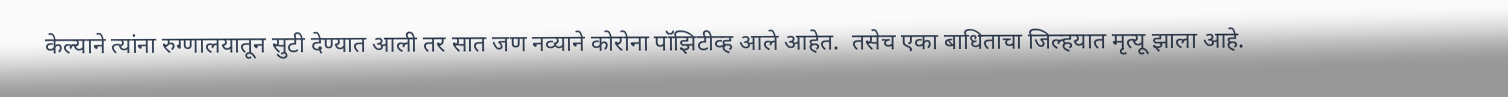केल्याने त्यांना रुग्णालयातून सुटी देण्यात आली तर सात जण नव्याने कोरोना पॉझिटीव्ह आले आहेत.  तसेच एका बाधिताचा जिल्हयात मृत्यू झाला आहे.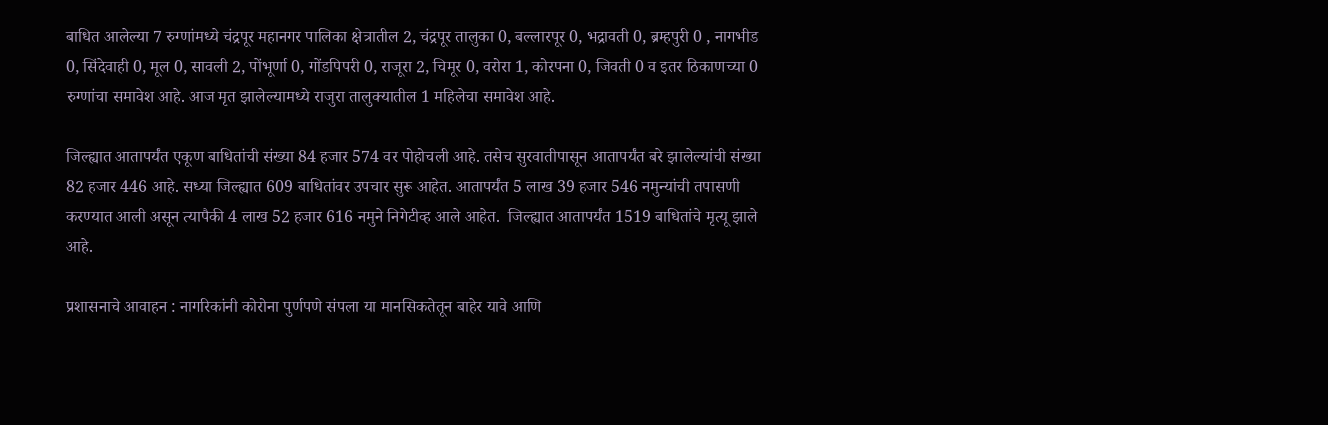बाधित आलेल्या 7 रुग्णांमध्ये चंद्रपूर महानगर पालिका क्षेत्रातील 2, चंद्रपूर तालुका 0, बल्लारपूर 0, भद्रावती 0, ब्रम्हपुरी 0 , नागभीड 0, सिंदेवाही 0, मूल 0, सावली 2, पोंभूर्णा 0, गोंडपिपरी 0, राजूरा 2, चिमूर 0, वरोरा 1, कोरपना 0, जिवती 0 व इतर ठिकाणच्या 0 रुग्णांचा समावेश आहे. आज मृत झालेल्यामध्ये राजुरा तालुक्यातील 1 महिलेचा समावेश आहे.

जिल्ह्यात आतापर्यंत एकूण बाधितांची संख्या 84 हजार 574 वर पोहोचली आहे. तसेच सुरवातीपासून आतापर्यंत बरे झालेल्यांची संख्या 82 हजार 446 आहे. सध्या जिल्ह्यात 609 बाधितांवर उपचार सुरू आहेत. आतापर्यंत 5 लाख 39 हजार 546 नमुन्यांची तपासणी करण्यात आली असून त्यापैकी 4 लाख 52 हजार 616 नमुने निगेटीव्ह आले आहेत.  जिल्ह्यात आतापर्यंत 1519 बाधितांचे मृत्यू झाले आहे.

प्रशासनाचे आवाहन : नागरिकांनी कोरोना पुर्णपणे संपला या मानसिकतेतून बाहेर यावे आणि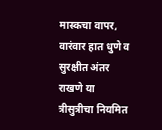मास्कचा वापर, वारंवार हात धुणे व सुरक्षीत अंतर राखणे या त्रीसुत्रीचा नियमित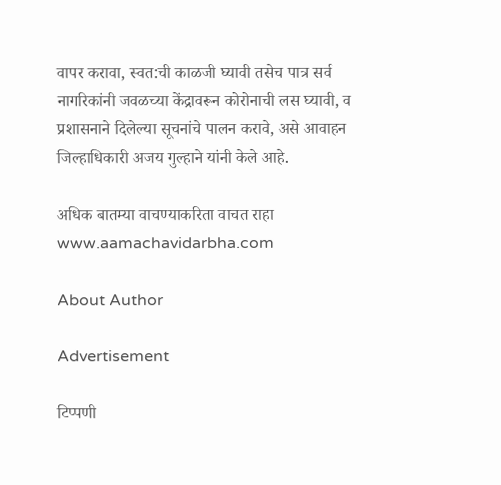वापर करावा, स्वत:ची काळजी घ्यावी तसेच पात्र सर्व नागरिकांनी जवळच्या केंद्रावरून कोरोनाची लस घ्यावी, व प्रशासनाने दिलेल्या सूचनांचे पालन करावे, असे आवाहन जिल्हाधिकारी अजय गुल्हाने यांनी केले आहे.

अधिक बातम्या वाचण्याकरिता वाचत राहा www.aamachavidarbha.com

About Author

Advertisement

टिप्पणी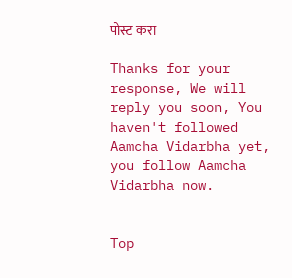पोस्ट करा

Thanks for your response, We will reply you soon, You haven't followed Aamcha Vidarbha yet, you follow Aamcha Vidarbha now.


Top